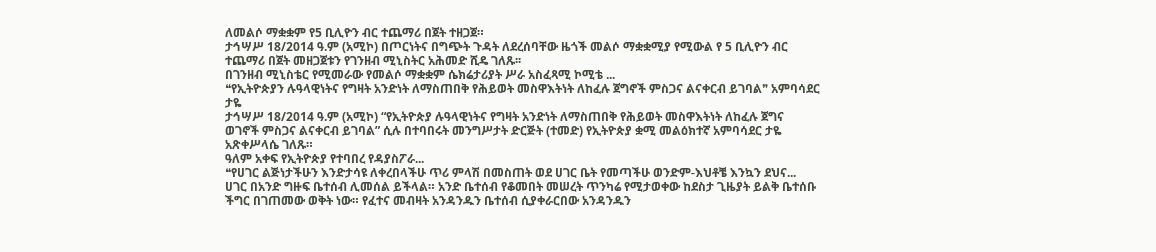ለመልሶ ማቋቋም የ5 ቢሊዮን ብር ተጨማሪ በጀት ተዘጋጀ።
ታኅሣሥ 18/2014 ዓ.ም (አሚኮ) በጦርነትና በግጭት ጉዳት ለደረሰባቸው ዜጎች መልሶ ማቋቋሚያ የሚውል የ 5 ቢሊዮን ብር ተጨማሪ በጀት መዘጋጀቱን የገንዘብ ሚኒስትር አሕመድ ሺዴ ገለጹ፡፡
በገንዘብ ሚኒስቴር የሚመራው የመልሶ ማቋቋም ሴክሬታሪያት ሥራ አስፈጻሚ ኮሚቴ ...
❝የኢትዮጵያን ሉዓላዊነትና የግዛት አንድነት ለማስጠበቅ የሕይወት መስዋእትነት ለከፈሉ ጀግኖች ምስጋና ልናቀርብ ይገባል❞ አምባሳደር ታዬ
ታኅሣሥ 18/2014 ዓ.ም (አሚኮ) “የኢትዮጵያ ሉዓላዊነትና የግዛት አንድነት ለማስጠበቅ የሕይወት መስዋእትነት ለከፈሉ ጀግና ወገኖች ምስጋና ልናቀርብ ይገባል” ሲሉ በተባበሩት መንግሥታት ድርጅት (ተመድ) የኢትዮጵያ ቋሚ መልዕክተኛ አምባሳደር ታዬ አጽቀሥላሴ ገለጹ።
ዓለም አቀፍ የኢትዮጵያ የተባበረ የዳያስፖራ...
❝የሀገር ልጅነታችሁን እንድታሳዩ ለቀረበላችሁ ጥሪ ምላሽ በመስጠት ወደ ሀገር ቤት የመጣችሁ ወንድም-እህቶቼ እንኳን ደህና...
ሀገር በአንድ ግዙፍ ቤተሰብ ሊመሰል ይችላል። አንድ ቤተሰብ የቆመበት መሠረት ጥንካሬ የሚታወቀው ከደስታ ጊዜያት ይልቅ ቤተሰቡ ችግር በገጠመው ወቅት ነው። የፈተና መብዛት አንዳንዱን ቤተሰብ ሲያቀራርበው አንዳንዱን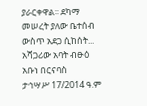ያራርቀዋል፡፡ ደካማ መሠረት ያለው ቤተሰብ ውስጥ አደጋ ሲከሰት...
አሻጋሪው አባት ብፁዕ አቡነ በርናባስ
ታኅሣሥ 17/2014 ዓ.ም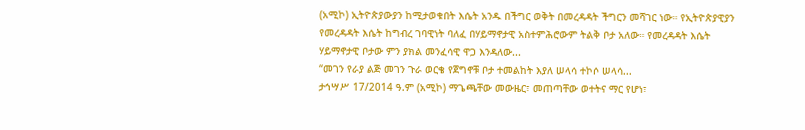(አሚኮ) ኢትዮጵያውያን ከሚታወቁበት እሴት አንዱ በችግር ወቅት በመረዳዳት ችግርን መሻገር ነው። የኢትዮጵያዊያን የመረዳዳት እሴት ከግብረ ገባዊነት ባለፈ በሃይማኖታዊ አስተምሕሮውም ትልቅ ቦታ አለው። የመረዳዳት እሴት ሃይማኖታዊ ቦታው ምን ያክል መንፈሳዊ ዋጋ እንዳለው...
“መገን የራያ ልጅ መገን ጉራ ወርቄ የጀግኖቹ ቦታ ተመልከት እያለ ሠላሳ ተኮሶ ሠላሳ...
ታኅሣሥ 17/2014 ዓ.ም (አሚኮ) ማጌጫቸው መውዜር፣ መጠጣቸው ወተትና ማር የሆነ፣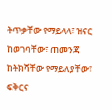ትጥቃቸው የማይላላ፣ ዝናር ከወገባቸው፣ ጠመንጃ ከትክሻቸው የማይለያቸው፣ ፍቅርና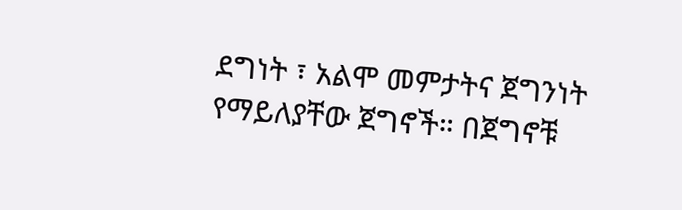ደግነት ፣ አልሞ መምታትና ጀግንነት የማይለያቸው ጀግኖች። በጀግኖቹ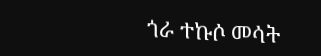ጎራ ተኩሶ መሳት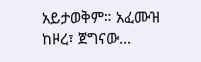አይታወቅም። አፈሙዝ ከዞረ፣ ጀግናው...